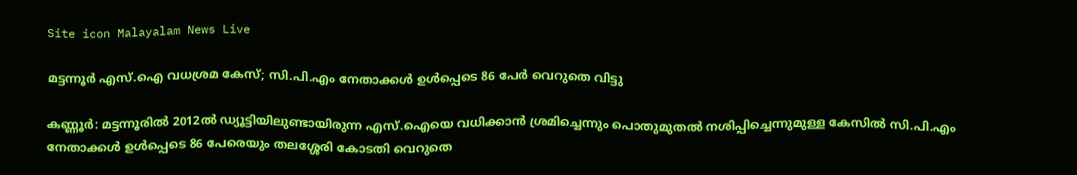Site icon Malayalam News Live

മട്ടന്നൂര്‍ എസ്.ഐ വധശ്രമ കേസ്; സി.പി.എം നേതാക്കള്‍ ഉള്‍പ്പെടെ 86 പേര്‍ വെറുതെ വിട്ടു

കണ്ണൂർ: മട്ടന്നൂരില്‍ 2012ല്‍ ഡ്യൂട്ടിയിലുണ്ടായിരുന്ന എസ്.ഐയെ വധിക്കാൻ ശ്രമിച്ചെന്നും പൊതുമുതല്‍ നശിപ്പിച്ചെന്നുമുള്ള കേസില്‍ സി.പി.എം നേതാക്കള്‍ ഉള്‍പ്പെടെ 86 പേരെയും തലശ്ശേരി കോടതി വെറുതെ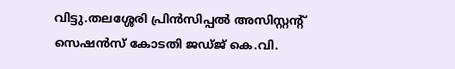വിട്ടു.തലശ്ശേരി പ്രിൻസിപ്പല്‍ അസിസ്റ്റന്റ് സെഷൻസ് കോടതി ജഡ്ജ് കെ.വി.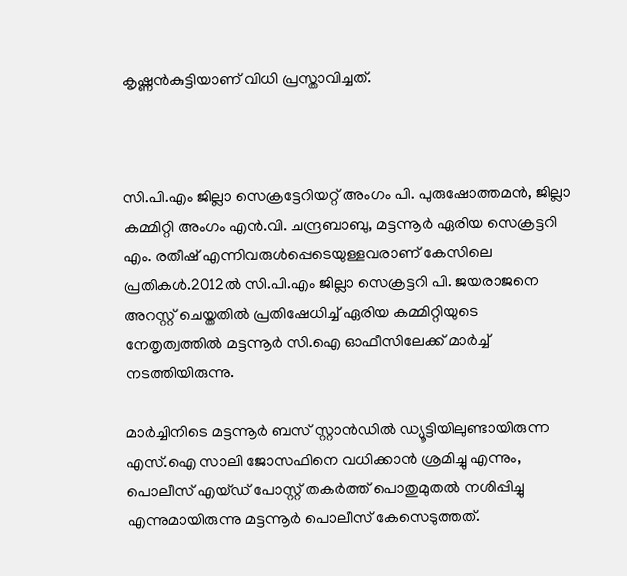കൃഷ്ണൻകുട്ടിയാണ് വിധി പ്രസ്താവിച്ചത്.



സി.പി.എം ജില്ലാ സെക്രട്ടേറിയറ്റ് അംഗം പി. പുരുഷോത്തമൻ, ജില്ലാ കമ്മിറ്റി അംഗം എൻ.വി. ചന്ദ്രബാബു, മട്ടന്നൂർ ഏരിയ സെക്രട്ടറി എം. രതീഷ് എന്നിവരുള്‍പ്പെടെയുള്ളവരാണ് കേസിലെ പ്രതികള്‍.2012ല്‍ സി.പി.എം ജില്ലാ സെക്രട്ടറി പി. ജയരാജനെ അറസ്റ്റ് ചെയ്തതില്‍ പ്രതിഷേധിച്ച്‌ ഏരിയ കമ്മിറ്റിയുടെ നേതൃത്വത്തില്‍ മട്ടന്നൂർ സി.ഐ ഓഫീസിലേക്ക് മാർച്ച്‌ നടത്തിയിരുന്നു.

മാർച്ചിനിടെ മട്ടന്നൂർ ബസ് സ്റ്റാൻഡില്‍ ഡ്യൂട്ടിയിലുണ്ടായിരുന്ന എസ്.ഐ സാലി ജോസഫിനെ വധിക്കാൻ ശ്രമിച്ചു എന്നും, പൊലീസ് എയ്ഡ് പോസ്റ്റ് തകർത്ത് പൊതുമുതല്‍ നശിപ്പിച്ചു എന്നുമായിരുന്നു മട്ടന്നൂർ പൊലീസ് കേസെടുത്തത്.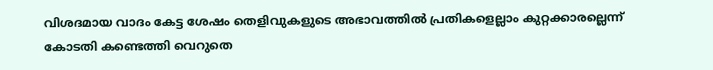വിശദമായ വാദം കേട്ട ശേഷം തെളിവുകളുടെ അഭാവത്തില്‍ പ്രതികളെല്ലാം കുറ്റക്കാരല്ലെന്ന് കോടതി കണ്ടെത്തി വെറുതെ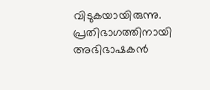വിടുകയായിരുന്നു. പ്രതിഭാഗത്തിനായി അഭിഭാഷകൻ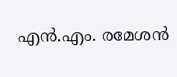എൻ.എം. രമേശൻ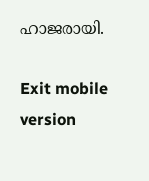ഹാജരായി.

Exit mobile version